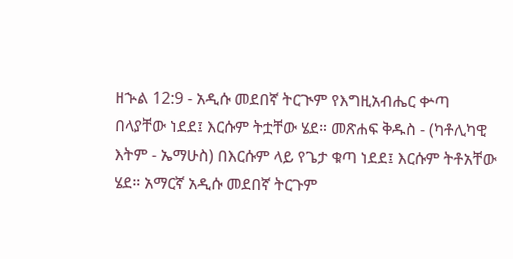ዘኍል 12:9 - አዲሱ መደበኛ ትርጒም የእግዚአብሔር ቍጣ በላያቸው ነደደ፤ እርሱም ትቷቸው ሄደ። መጽሐፍ ቅዱስ - (ካቶሊካዊ እትም - ኤማሁስ) በእርሱም ላይ የጌታ ቁጣ ነደደ፤ እርሱም ትቶአቸው ሄደ። አማርኛ አዲሱ መደበኛ ትርጉም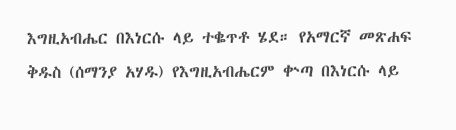እግዚአብሔር በእነርሱ ላይ ተቈጥቶ ሄደ። የአማርኛ መጽሐፍ ቅዱስ (ሰማንያ አሃዱ) የእግዚአብሔርም ቍጣ በእነርሱ ላይ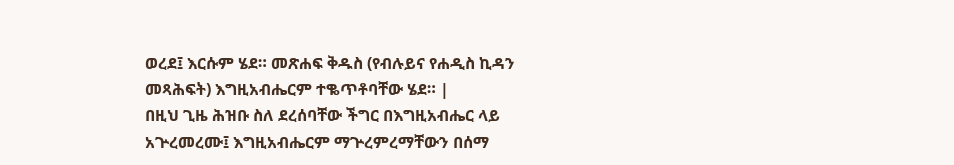ወረደ፤ እርሱም ሄደ። መጽሐፍ ቅዱስ (የብሉይና የሐዲስ ኪዳን መጻሕፍት) እግዚአብሔርም ተቈጥቶባቸው ሄደ። |
በዚህ ጊዜ ሕዝቡ ስለ ደረሰባቸው ችግር በእግዚአብሔር ላይ አጕረመረሙ፤ እግዚአብሔርም ማጕረምረማቸውን በሰማ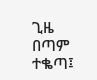ጊዜ በጣም ተቈጣ፤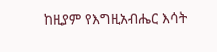ከዚያም የእግዚአብሔር እሳት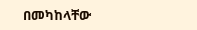በመካከላቸው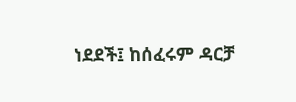ነደደች፤ ከሰፈሩም ዳርቻ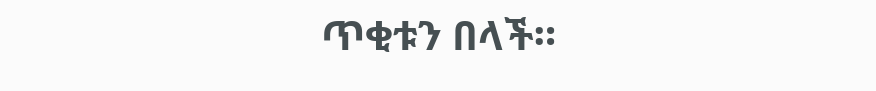ጥቂቱን በላች።